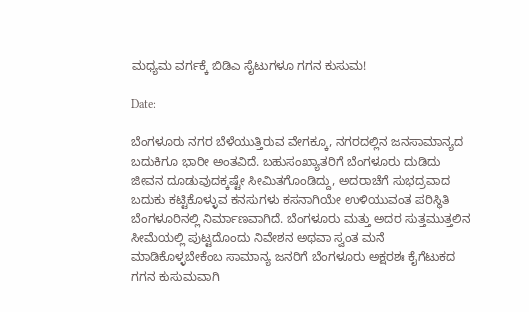ಮಧ್ಯಮ ವರ್ಗಕ್ಕೆ ಬಿಡಿಎ ಸೈಟುಗಳೂ ಗಗನ ಕುಸುಮ!

Date:

ಬೆಂಗಳೂರು ನಗರ ಬೆಳೆಯುತ್ತಿರುವ ವೇಗಕ್ಕೂ, ನಗರದಲ್ಲಿನ ಜನಸಾಮಾನ್ಯದ ಬದುಕಿಗೂ ಭಾರೀ ಅಂತವಿದೆ. ಬಹುಸಂಖ್ಯಾತರಿಗೆ ಬೆಂಗಳೂರು ದುಡಿದು ಜೀವನ ದೂಡುವುದಕ್ಕಷ್ಟೇ ಸೀಮಿತಗೊಂಡಿದ್ದು, ಅದರಾಚೆಗೆ ಸುಭದ್ರವಾದ ಬದುಕು ಕಟ್ಟಿಕೊಳ್ಳುವ ಕನಸುಗಳು ಕಸನಾಗಿಯೇ ಉಳಿಯುವಂತ ಪರಿಸ್ಥಿತಿ ಬೆಂಗಳೂರಿನಲ್ಲಿ ನಿರ್ಮಾಣವಾಗಿದೆ. ಬೆಂಗಳೂರು ಮತ್ತು ಅದರ ಸುತ್ತಮುತ್ತಲಿನ ಸೀಮೆಯಲ್ಲಿ ಪುಟ್ಟದೊಂದು ನಿವೇಶನ ಅಥವಾ ಸ್ವಂತ ಮನೆ ಮಾಡಿಕೊಳ್ಳಬೇಕೆಂಬ ಸಾಮಾನ್ಯ ಜನರಿಗೆ ಬೆಂಗಳೂರು ಅಕ್ಷರಶಃ ಕೈಗೆಟುಕದ ಗಗನ ಕುಸುಮವಾಗಿ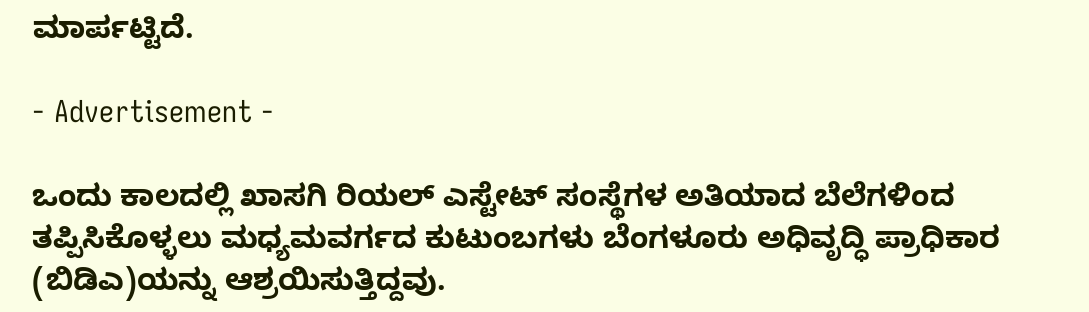ಮಾರ್ಪಟ್ಟಿದೆ.

- Advertisement -

ಒಂದು ಕಾಲದಲ್ಲಿ ಖಾಸಗಿ ರಿಯಲ್ ಎಸ್ಟೇಟ್ ಸಂಸ್ಥೆಗಳ ಅತಿಯಾದ ಬೆಲೆಗಳಿಂದ ತಪ್ಪಿಸಿಕೊಳ್ಳಲು ಮಧ್ಯಮವರ್ಗದ ಕುಟುಂಬಗಳು ಬೆಂಗಳೂರು ಅಧಿವೃದ್ಧಿ ಪ್ರಾಧಿಕಾರ (ಬಿಡಿಎ)ಯನ್ನು ಆಶ್ರಯಿಸುತ್ತಿದ್ದವು.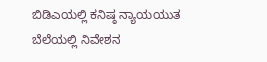ಬಿಡಿಎಯಲ್ಲಿ ಕನಿಷ್ಠ ನ್ಯಾಯಯುತ ಬೆಲೆಯಲ್ಲಿ ನಿವೇಶನ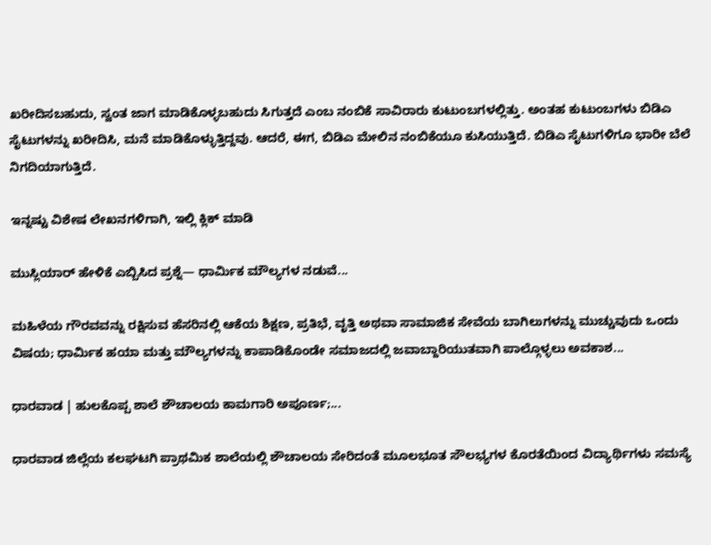ಖರೀದಿಸಬಹುದು, ಸ್ವಂತ ಜಾಗ ಮಾಡಿಕೊಳ್ಳಬಹುದು ಸಿಗುತ್ತದೆ ಎಂಬ ನಂಬಿಕೆ ಸಾವಿರಾರು ಕುಟುಂಬಗಳಲ್ಲಿತ್ತು. ಅಂತಹ ಕುಟುಂಬಗಳು ಬಿಡಿಎ ಸೈಟುಗಳನ್ನು ಖರೀದಿಸಿ, ಮನೆ ಮಾಡಿಕೊಳ್ಳುತ್ತಿದ್ದವು. ಆದರೆ, ಈಗ, ಬಿಡಿಎ ಮೇಲಿನ ನಂಬಿಕೆಯೂ ಕುಸಿಯುತ್ತಿದೆ. ಬಿಡಿಎ ಸೈಟುಗಳಿಗೂ ಭಾರೀ ಬೆಲೆ ನಿಗದಿಯಾಗುತ್ತಿದೆ.

ಇನ್ನಷ್ಟು ವಿಶೇಷ ಲೇಖನಗಳಿಗಾಗಿ, ಇಲ್ಲಿ ಕ್ಲಿಕ್ ಮಾಡಿ

ಮುಸ್ಲಿಯಾರ್ ಹೇಳಿಕೆ ಎಬ್ಬಿಸಿದ ಪ್ರಶ್ನೆ— ಧಾರ್ಮಿಕ ಮೌಲ್ಯಗಳ ನಡುವೆ...

ಮಹಿಳೆಯ ಗೌರವವನ್ನು ರಕ್ಷಿಸುವ ಹೆಸರಿನಲ್ಲಿ ಆಕೆಯ ಶಿಕ್ಷಣ, ಪ್ರತಿಭೆ, ವೃತ್ತಿ ಅಥವಾ ಸಾಮಾಜಿಕ ಸೇವೆಯ ಬಾಗಿಲುಗಳನ್ನು ಮುಚ್ಚುವುದು ಒಂದು ವಿಷಯ; ಧಾರ್ಮಿಕ ಹಯಾ ಮತ್ತು ಮೌಲ್ಯಗಳನ್ನು ಕಾಪಾಡಿಕೊಂಡೇ ಸಮಾಜದಲ್ಲಿ ಜವಾಬ್ದಾರಿಯುತವಾಗಿ ಪಾಲ್ಗೊಳ್ಳಲು ಅವಕಾಶ...

ಧಾರವಾಡ | ಹುಲಕೊಪ್ಪ‌ ಶಾಲೆ ಶೌಚಾಲಯ ಕಾಮಗಾರಿ ಅಪೂರ್ಣ;...

ಧಾರವಾಡ ಜಿಲ್ಲೆಯ ಕಲಘಟಗಿ ಪ್ರಾಥಮಿಕ ಶಾಲೆಯಲ್ಲಿ‌ ಶೌಚಾಲಯ ಸೇರಿದಂತೆ ಮೂಲಭೂತ ಸೌಲಭ್ಯಗಳ ಕೊರತೆಯಿಂದ ವಿದ್ಯಾರ್ಥಿಗಳು ಸಮಸ್ಯೆ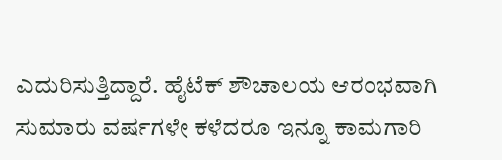ಎದುರಿಸುತ್ತಿದ್ದಾರೆ. ಹೈಟೆಕ್ ಶೌಚಾಲಯ ಆರಂಭವಾಗಿ ಸುಮಾರು ವರ್ಷಗಳೇ ಕಳೆದರೂ ಇನ್ನೂ ಕಾಮಗಾರಿ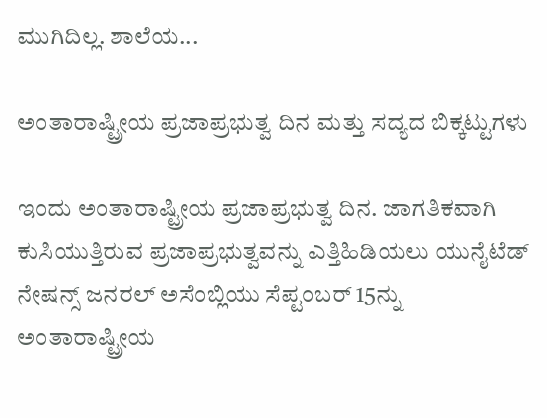ಮುಗಿದಿಲ್ಲ. ಶಾಲೆಯ...

ಅಂತಾರಾಷ್ಟ್ರೀಯ ಪ್ರಜಾಪ್ರಭುತ್ವ ದಿನ ಮತ್ತು ಸದ್ಯದ ಬಿಕ್ಕಟ್ಟುಗಳು

ಇಂದು ಅಂತಾರಾಷ್ಟ್ರೀಯ ಪ್ರಜಾಪ್ರಭುತ್ವ ದಿನ. ಜಾಗತಿಕವಾಗಿ ಕುಸಿಯುತ್ತಿರುವ ಪ್ರಜಾಪ್ರಭುತ್ವವನ್ನು ಎತ್ತಿಹಿಡಿಯಲು ಯುನೈಟೆಡ್ ನೇಷನ್ಸ್ ಜನರಲ್ ಅಸೆಂಬ್ಲಿಯು ಸೆಪ್ಟಂಬರ್ 15ನ್ನು ಅಂತಾರಾಷ್ಟ್ರೀಯ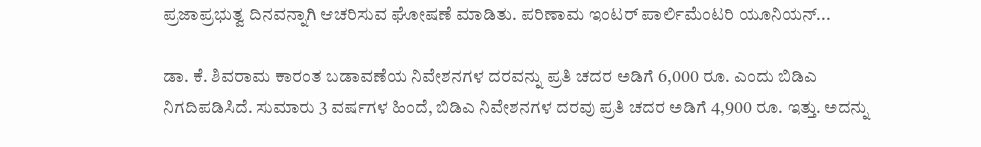ಪ್ರಜಾಪ್ರಭುತ್ವ ದಿನವನ್ನಾಗಿ ಆಚರಿಸುವ ಘೋಷಣೆ ಮಾಡಿತು. ಪರಿಣಾಮ ಇಂಟರ್ ಪಾರ್ಲಿಮೆಂಟರಿ ಯೂನಿಯನ್...

ಡಾ. ಕೆ. ಶಿವರಾಮ ಕಾರಂತ ಬಡಾವಣೆಯ ನಿವೇಶನಗಳ ದರವನ್ನು ಪ್ರತಿ ಚದರ ಅಡಿಗೆ 6,000 ರೂ. ಎಂದು ಬಿಡಿಎ ನಿಗದಿಪಡಿಸಿದೆ. ಸುಮಾರು 3 ವರ್ಷಗಳ ಹಿಂದೆ, ಬಿಡಿಎ ನಿವೇಶನಗಳ ದರವು ಪ್ರತಿ ಚದರ ಅಡಿಗೆ 4,900 ರೂ. ಇತ್ತು. ಅದನ್ನು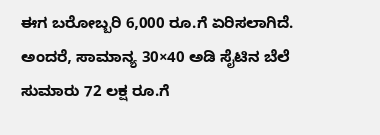ಈಗ ಬರೋಬ್ಬರಿ 6,000 ರೂ.ಗೆ ಏರಿಸಲಾಗಿದೆ. ಅಂದರೆ, ಸಾಮಾನ್ಯ 30×40 ಅಡಿ ಸೈಟಿನ ಬೆಲೆ ಸುಮಾರು 72 ಲಕ್ಷ ರೂ.ಗೆ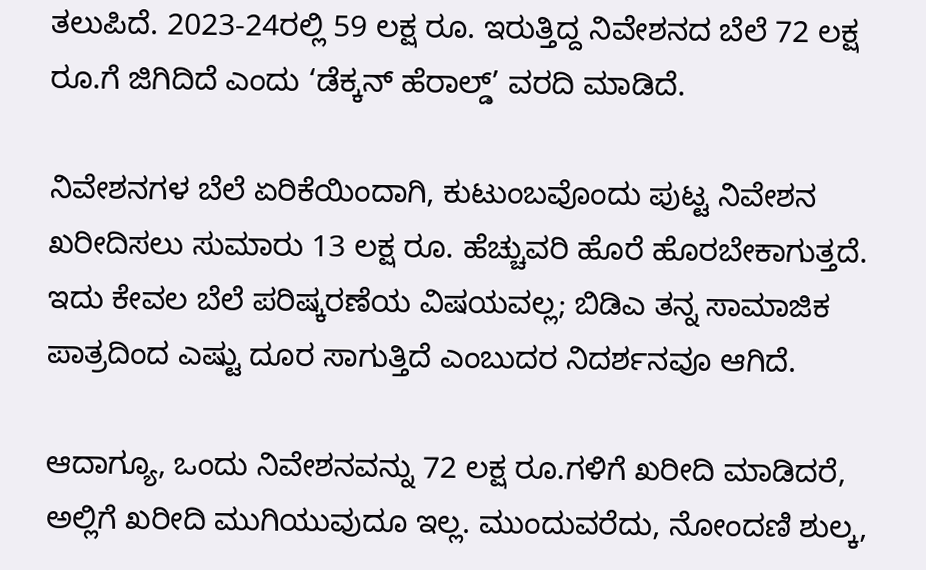ತಲುಪಿದೆ. 2023-24ರಲ್ಲಿ 59 ಲಕ್ಷ ರೂ. ಇರುತ್ತಿದ್ದ ನಿವೇಶನದ ಬೆಲೆ 72 ಲಕ್ಷ ರೂ.ಗೆ ಜಿಗಿದಿದೆ ಎಂದು ‘ಡೆಕ್ಕನ್ ಹೆರಾಲ್ಡ್‌’ ವರದಿ ಮಾಡಿದೆ.

ನಿವೇಶನಗಳ ಬೆಲೆ ಏರಿಕೆಯಿಂದಾಗಿ, ಕುಟುಂಬವೊಂದು ಪುಟ್ಟ ನಿವೇಶನ ಖರೀದಿಸಲು ಸುಮಾರು 13 ಲಕ್ಷ ರೂ. ಹೆಚ್ಚುವರಿ ಹೊರೆ ಹೊರಬೇಕಾಗುತ್ತದೆ. ಇದು ಕೇವಲ ಬೆಲೆ ಪರಿಷ್ಕರಣೆಯ ವಿಷಯವಲ್ಲ; ಬಿಡಿಎ ತನ್ನ ಸಾಮಾಜಿಕ ಪಾತ್ರದಿಂದ ಎಷ್ಟು ದೂರ ಸಾಗುತ್ತಿದೆ ಎಂಬುದರ ನಿದರ್ಶನವೂ ಆಗಿದೆ.

ಆದಾಗ್ಯೂ, ಒಂದು ನಿವೇಶನವನ್ನು 72 ಲಕ್ಷ ರೂ.ಗಳಿಗೆ ಖರೀದಿ ಮಾಡಿದರೆ, ಅಲ್ಲಿಗೆ ಖರೀದಿ ಮುಗಿಯುವುದೂ ಇಲ್ಲ. ಮುಂದುವರೆದು, ನೋಂದಣಿ ಶುಲ್ಕ,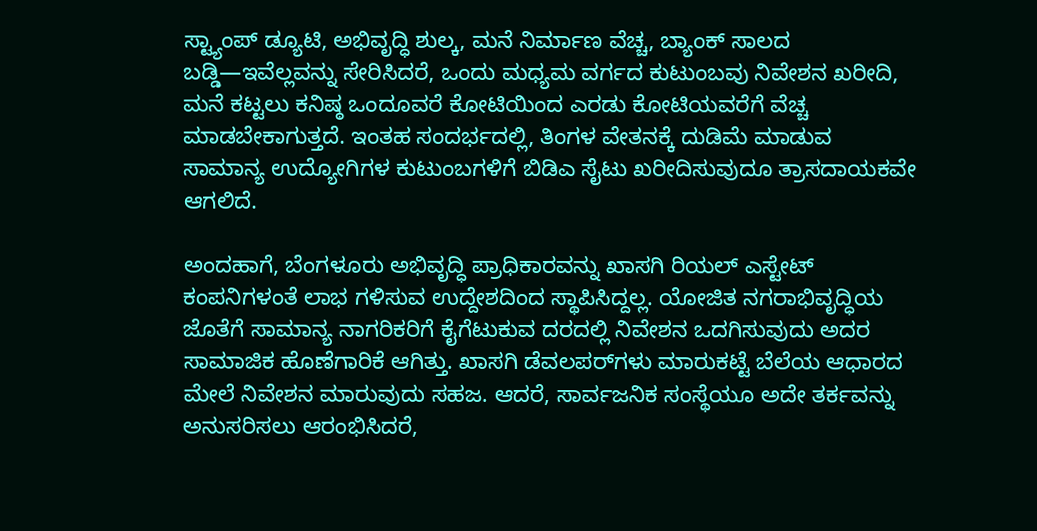ಸ್ಟ್ಯಾಂಪ್ ಡ್ಯೂಟಿ, ಅಭಿವೃದ್ಧಿ ಶುಲ್ಕ, ಮನೆ ನಿರ್ಮಾಣ ವೆಚ್ಚ, ಬ್ಯಾಂಕ್ ಸಾಲದ ಬಡ್ಡಿ—ಇವೆಲ್ಲವನ್ನು ಸೇರಿಸಿದರೆ, ಒಂದು ಮಧ್ಯಮ ವರ್ಗದ ಕುಟುಂಬವು ನಿವೇಶನ ಖರೀದಿ, ಮನೆ ಕಟ್ಟಲು ಕನಿಷ್ಠ ಒಂದೂವರೆ ಕೋಟಿಯಿಂದ ಎರಡು ಕೋಟಿಯವರೆಗೆ ವೆಚ್ಚ ಮಾಡಬೇಕಾಗುತ್ತದೆ. ಇಂತಹ ಸಂದರ್ಭದಲ್ಲಿ, ತಿಂಗಳ ವೇತನಕ್ಕೆ ದುಡಿಮೆ ಮಾಡುವ ಸಾಮಾನ್ಯ ಉದ್ಯೋಗಿಗಳ ಕುಟುಂಬಗಳಿಗೆ ಬಿಡಿಎ ಸೈಟು ಖರೀದಿಸುವುದೂ ತ್ರಾಸದಾಯಕವೇ ಆಗಲಿದೆ.

ಅಂದಹಾಗೆ, ಬೆಂಗಳೂರು ಅಭಿವೃದ್ಧಿ ಪ್ರಾಧಿಕಾರವನ್ನು ಖಾಸಗಿ ರಿಯಲ್ ಎಸ್ಟೇಟ್ ಕಂಪನಿಗಳಂತೆ ಲಾಭ ಗಳಿಸುವ ಉದ್ದೇಶದಿಂದ ಸ್ಥಾಪಿಸಿದ್ದಲ್ಲ. ಯೋಜಿತ ನಗರಾಭಿವೃದ್ಧಿಯ ಜೊತೆಗೆ ಸಾಮಾನ್ಯ ನಾಗರಿಕರಿಗೆ ಕೈಗೆಟುಕುವ ದರದಲ್ಲಿ ನಿವೇಶನ ಒದಗಿಸುವುದು ಅದರ ಸಾಮಾಜಿಕ ಹೊಣೆಗಾರಿಕೆ ಆಗಿತ್ತು. ಖಾಸಗಿ ಡೆವಲಪರ್‌ಗಳು ಮಾರುಕಟ್ಟೆ ಬೆಲೆಯ ಆಧಾರದ ಮೇಲೆ ನಿವೇಶನ ಮಾರುವುದು ಸಹಜ. ಆದರೆ, ಸಾರ್ವಜನಿಕ ಸಂಸ್ಥೆಯೂ ಅದೇ ತರ್ಕವನ್ನು ಅನುಸರಿಸಲು ಆರಂಭಿಸಿದರೆ,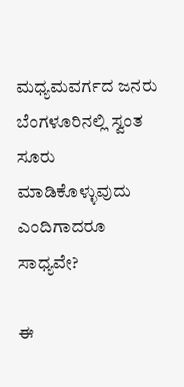ಮಧ್ಯಮವರ್ಗದ ಜನರು ಬೆಂಗಳೂರಿನಲ್ಲಿ ಸ್ವಂತ ಸೂರು ಮಾಡಿಕೊಳ್ಳುವುದು ಎಂದಿಗಾದರೂ ಸಾಧ್ಯವೇ?

ಈ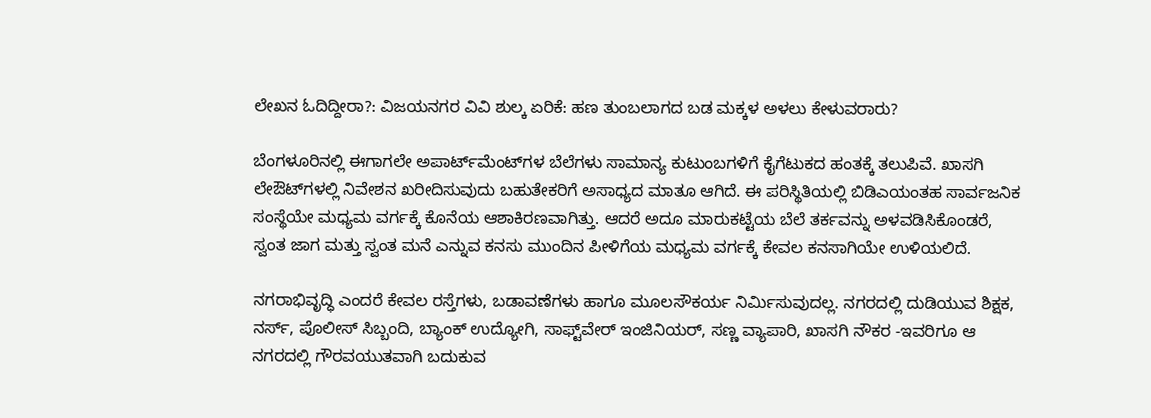ಲೇಖನ ಓದಿದ್ದೀರಾ?: ವಿಜಯನಗರ ವಿವಿ ಶುಲ್ಕ ಏರಿಕೆ: ಹಣ ತುಂಬಲಾಗದ ಬಡ ಮಕ್ಕಳ ಅಳಲು ಕೇಳುವರಾರು?

ಬೆಂಗಳೂರಿನಲ್ಲಿ ಈಗಾಗಲೇ ಅಪಾರ್ಟ್‌ಮೆಂಟ್‌ಗಳ ಬೆಲೆಗಳು ಸಾಮಾನ್ಯ ಕುಟುಂಬಗಳಿಗೆ ಕೈಗೆಟುಕದ ಹಂತಕ್ಕೆ ತಲುಪಿವೆ. ಖಾಸಗಿ ಲೇಔಟ್‌ಗಳಲ್ಲಿ ನಿವೇಶನ ಖರೀದಿಸುವುದು ಬಹುತೇಕರಿಗೆ ಅಸಾಧ್ಯದ ಮಾತೂ ಆಗಿದೆ. ಈ ಪರಿಸ್ಥಿತಿಯಲ್ಲಿ ಬಿಡಿಎಯಂತಹ ಸಾರ್ವಜನಿಕ ಸಂಸ್ಥೆಯೇ ಮಧ್ಯಮ ವರ್ಗಕ್ಕೆ ಕೊನೆಯ ಆಶಾಕಿರಣವಾಗಿತ್ತು. ಆದರೆ ಅದೂ ಮಾರುಕಟ್ಟೆಯ ಬೆಲೆ ತರ್ಕವನ್ನು ಅಳವಡಿಸಿಕೊಂಡರೆ, ಸ್ವಂತ ಜಾಗ ಮತ್ತು ಸ್ವಂತ ಮನೆ ಎನ್ನುವ ಕನಸು ಮುಂದಿನ ಪೀಳಿಗೆಯ ಮಧ್ಯಮ ವರ್ಗಕ್ಕೆ ಕೇವಲ ಕನಸಾಗಿಯೇ ಉಳಿಯಲಿದೆ.

ನಗರಾಭಿವೃದ್ಧಿ ಎಂದರೆ ಕೇವಲ ರಸ್ತೆಗಳು, ಬಡಾವಣೆಗಳು ಹಾಗೂ ಮೂಲಸೌಕರ್ಯ ನಿರ್ಮಿಸುವುದಲ್ಲ. ನಗರದಲ್ಲಿ ದುಡಿಯುವ ಶಿಕ್ಷಕ, ನರ್ಸ್, ಪೊಲೀಸ್ ಸಿಬ್ಬಂದಿ, ಬ್ಯಾಂಕ್ ಉದ್ಯೋಗಿ, ಸಾಫ್ಟ್‌ವೇರ್ ಇಂಜಿನಿಯರ್, ಸಣ್ಣ ವ್ಯಾಪಾರಿ, ಖಾಸಗಿ ನೌಕರ -ಇವರಿಗೂ ಆ ನಗರದಲ್ಲಿ ಗೌರವಯುತವಾಗಿ ಬದುಕುವ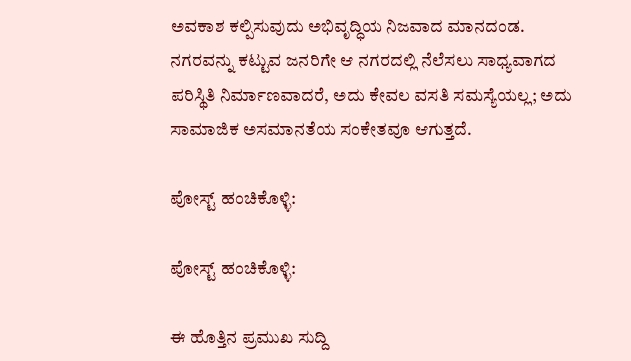ಅವಕಾಶ ಕಲ್ಪಿಸುವುದು ಅಭಿವೃದ್ಧಿಯ ನಿಜವಾದ ಮಾನದಂಡ. ನಗರವನ್ನು ಕಟ್ಟುವ ಜನರಿಗೇ ಆ ನಗರದಲ್ಲಿ ನೆಲೆಸಲು ಸಾಧ್ಯವಾಗದ ಪರಿಸ್ಥಿತಿ ನಿರ್ಮಾಣವಾದರೆ, ಅದು ಕೇವಲ ವಸತಿ ಸಮಸ್ಯೆಯಲ್ಲ; ಅದು ಸಾಮಾಜಿಕ ಅಸಮಾನತೆಯ ಸಂಕೇತವೂ ಆಗುತ್ತದೆ.

ಪೋಸ್ಟ್ ಹಂಚಿಕೊಳ್ಳಿ:

ಪೋಸ್ಟ್ ಹಂಚಿಕೊಳ್ಳಿ:

ಈ ಹೊತ್ತಿನ ಪ್ರಮುಖ ಸುದ್ದಿ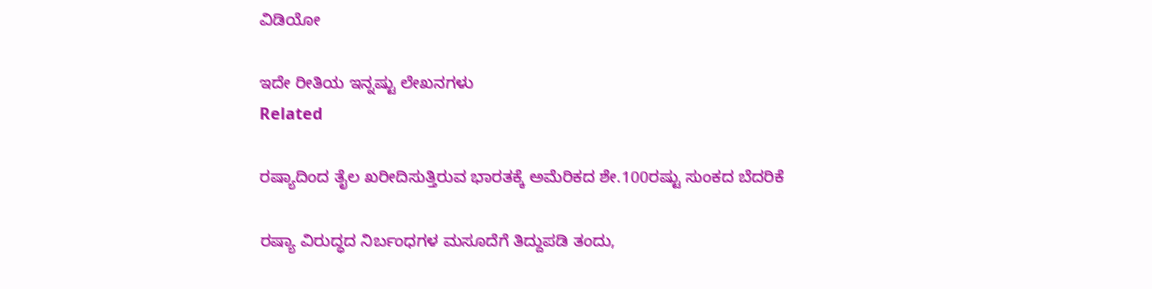ವಿಡಿಯೋ

ಇದೇ ರೀತಿಯ ಇನ್ನಷ್ಟು ಲೇಖನಗಳು
Related

ರಷ್ಯಾದಿಂದ ತೈಲ ಖರೀದಿಸುತ್ತಿರುವ ಭಾರತಕ್ಕೆ ಅಮೆರಿಕದ ಶೇ.100ರಷ್ಟು ಸುಂಕದ ಬೆದರಿಕೆ

ರಷ್ಯಾ ವಿರುದ್ಧದ ನಿರ್ಬಂಧಗಳ ಮಸೂದೆಗೆ ತಿದ್ದುಪಡಿ ತಂದು,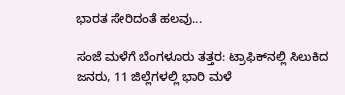ಭಾರತ ಸೇರಿದಂತೆ ಹಲವು...

ಸಂಜೆ ಮಳೆಗೆ ಬೆಂಗಳೂರು ತತ್ತರ: ಟ್ರಾಫಿಕ್‌ನಲ್ಲಿ ಸಿಲುಕಿದ ಜನರು, 11 ಜಿಲ್ಲೆಗಳಲ್ಲಿ ಭಾರಿ ಮಳೆ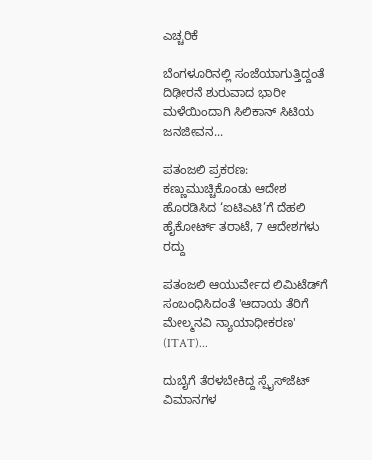ಎಚ್ಚರಿಕೆ

ಬೆಂಗಳೂರಿನಲ್ಲಿ ಸಂಜೆಯಾಗುತ್ತಿದ್ದಂತೆ ದಿಢೀರನೆ ಶುರುವಾದ ಭಾರೀ ಮಳೆಯಿಂದಾಗಿ ಸಿಲಿಕಾನ್ ಸಿಟಿಯ ಜನಜೀವನ...

ಪತಂಜಲಿ ಪ್ರಕರಣ: ಕಣ್ಣುಮುಚ್ಚಿಕೊಂಡು ಆದೇಶ ಹೊರಡಿಸಿದ ‘ಐಟಿಎಟಿ’ಗೆ ದೆಹಲಿ ಹೈಕೋರ್ಟ್ ತರಾಟೆ, 7 ಆದೇಶಗಳು ರದ್ದು

ಪತಂಜಲಿ ಆಯುರ್ವೇದ ಲಿಮಿಟೆಡ್‌ಗೆ ಸಂಬಂಧಿಸಿದಂತೆ 'ಆದಾಯ ತೆರಿಗೆ ಮೇಲ್ಮನವಿ ನ್ಯಾಯಾಧೀಕರಣ' (ITAT)...

ದುಬೈಗೆ ತೆರಳಬೇಕಿದ್ದ ಸ್ಪೈಸ್‌ಜೆಟ್‌ ವಿಮಾನಗಳ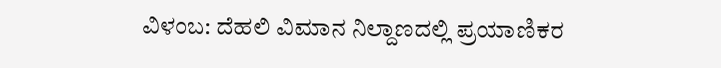ವಿಳಂಬ: ದೆಹಲಿ ವಿಮಾನ ನಿಲ್ದಾಣದಲ್ಲಿ ಪ್ರಯಾಣಿಕರ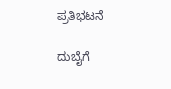ಪ್ರತಿಭಟನೆ

ದುಬೈಗೆ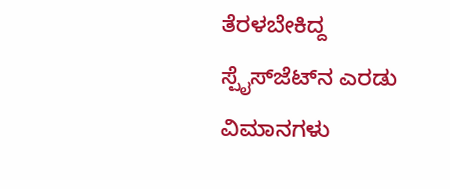ತೆರಳಬೇಕಿದ್ದ ಸ್ಪೈಸ್‌ಜೆಟ್‌ನ ಎರಡು ವಿಮಾನಗಳು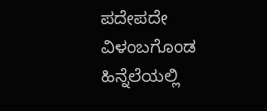ಪದೇಪದೇ ವಿಳಂಬಗೊಂಡ ಹಿನ್ನೆಲೆಯಲ್ಲಿ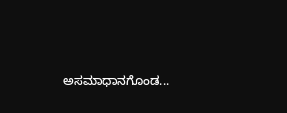ಅಸಮಾಧಾನಗೊಂಡ...